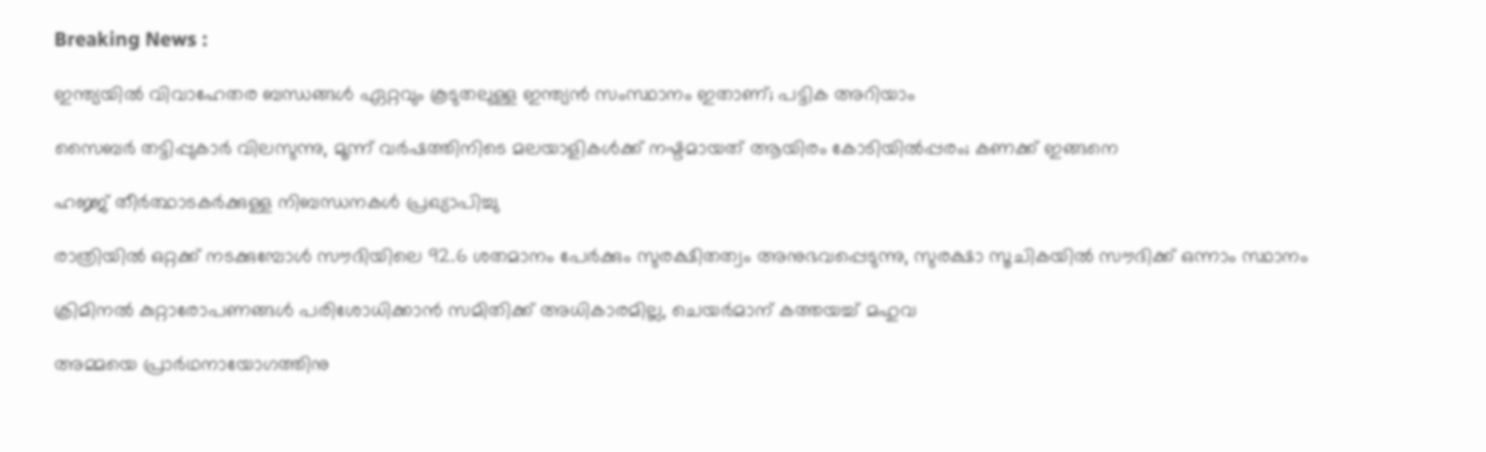Breaking News :

ഇന്ത്യയില്‍ വിവാഹേതര ബന്ധങ്ങള്‍ ഏറ്റവും കൂടുതലുള്ള ഇന്ത്യന്‍ സംസ്ഥാനം ഇതാണ്; പട്ടിക അറിയാം

സൈബര്‍ തട്ടിപ്പുകാര്‍ വിലസുന്നു, മൂന്ന് വര്‍ഷത്തിനിടെ മലയാളികള്‍ക്ക് നഷ്ടമായത് ആയിരം കോടിയില്‍പ്പരം; കണക്ക് ഇങ്ങനെ

ഹജ്ജ് തീർത്ഥാടകർക്കുള്ള നിബന്ധനകൾ പ്രഖ്യാപിച്ചു

രാത്രിയിൽ ഒറ്റക്ക് നടക്കുമ്പോൾ സൗദിയിലെ 92.6 ശതമാനം പേർക്കും സുരക്ഷിതത്വം അനുഭവപ്പെടുന്നു, സുരക്ഷാ സൂചികയിൽ സൗദിക്ക് ഒന്നാം സ്ഥാനം

ക്രിമിനല്‍ കുറ്റാരോപണങ്ങള്‍ പരിശോധിക്കാന്‍ സമിതിക്ക്‌ അധികാരമില്ല, ചെയര്‍മാന്‌ കത്തയച്ച് മഹുവ

അമ്മയെ പ്രാര്‍ഥനായോഗത്തിനു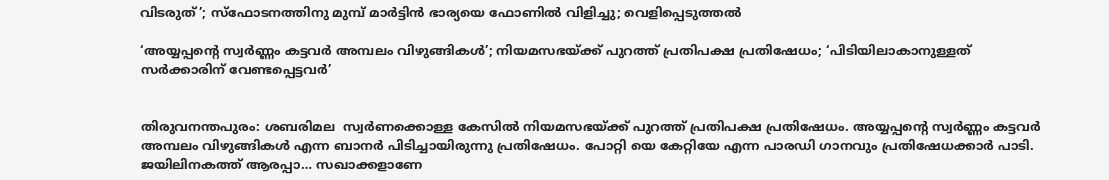വിടരുത്’; സ്‌ഫോടനത്തിനു മുമ്പ് മാര്‍ട്ടിന്‍ ഭാര്യയെ ഫോണില്‍ വിളിച്ചു; വെളിപ്പെടുത്തല്‍

‘അയ്യപ്പന്റെ സ്വര്‍ണ്ണം കട്ടവര്‍ അമ്പലം വിഴുങ്ങികള്‍’; നിയമസഭയ്ക്ക് പുറത്ത് പ്രതിപക്ഷ പ്രതിഷേധം; ‘പിടിയിലാകാനുള്ളത് സര്‍ക്കാരിന് വേണ്ടപ്പെട്ടവര്‍’


തിരുവനന്തപുരം: ശബരിമല  സ്വര്‍ണക്കൊള്ള കേസില്‍ നിയമസഭയ്ക്ക് പുറത്ത് പ്രതിപക്ഷ പ്രതിഷേധം. അയ്യപ്പന്റെ സ്വര്‍ണ്ണം കട്ടവര്‍ അമ്പലം വിഴുങ്ങികള്‍ എന്ന ബാനര്‍ പിടിച്ചായിരുന്നു പ്രതിഷേധം. പോറ്റി യെ കേറ്റിയേ എന്ന പാരഡി ഗാനവും പ്രതിഷേധക്കാര്‍ പാടി. ജയിലിനകത്ത് ആരപ്പാ… സഖാക്കളാണേ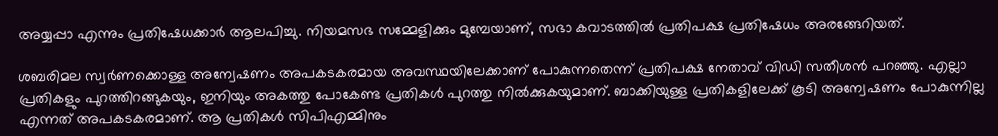അയ്യപ്പാ എന്നും പ്രതിഷേധക്കാര്‍ ആലപിച്ചു. നിയമസഭ സമ്മേളിക്കും മുമ്പേയാണ്, സഭാ കവാടത്തില്‍ പ്രതിപക്ഷ പ്രതിഷേധം അരങ്ങേറിയത്.

ശബരിമല സ്വര്‍ണക്കൊള്ള അന്വേഷണം അപകടകരമായ അവസ്ഥയിലേക്കാണ് പോകുന്നതെന്ന് പ്രതിപക്ഷ നേതാവ് വിഡി സതീശന്‍ പറഞ്ഞു. എല്ലാ പ്രതികളും പുറത്തിറങ്ങുകയും, ഇനിയും അകത്തു പോകേണ്ട പ്രതികള്‍ പുറത്തു നില്‍ക്കുകയുമാണ്. ബാക്കിയുള്ള പ്രതികളിലേക്ക് കൂടി അന്വേഷണം പോകുന്നില്ല എന്നത് അപകടകരമാണ്. ആ പ്രതികള്‍ സിപിഎമ്മിനും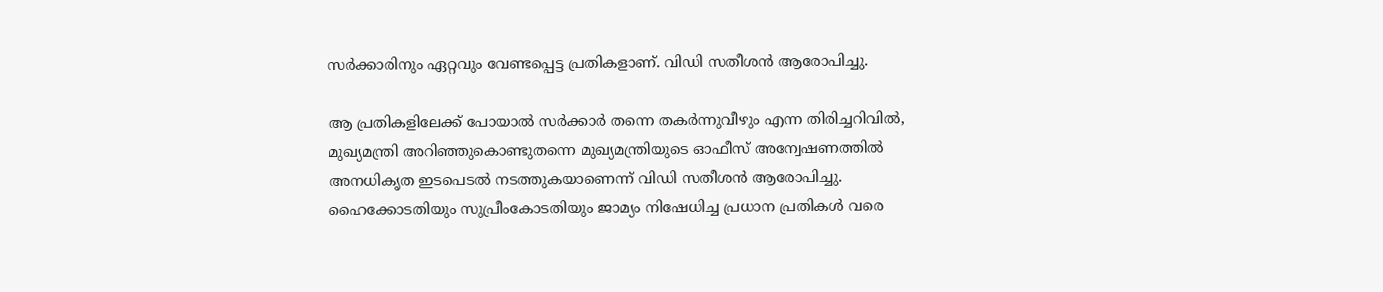സര്‍ക്കാരിനും ഏറ്റവും വേണ്ടപ്പെട്ട പ്രതികളാണ്. വിഡി സതീശന്‍ ആരോപിച്ചു.

ആ പ്രതികളിലേക്ക് പോയാല്‍ സര്‍ക്കാര്‍ തന്നെ തകര്‍ന്നുവീഴും എന്ന തിരിച്ചറിവില്‍, മുഖ്യമന്ത്രി അറിഞ്ഞുകൊണ്ടുതന്നെ മുഖ്യമന്ത്രിയുടെ ഓഫീസ് അന്വേഷണത്തില്‍ അനധികൃത ഇടപെടല്‍ നടത്തുകയാണെന്ന് വിഡി സതീശന്‍ ആരോപിച്ചു. ഹൈക്കോടതിയും സുപ്രീംകോടതിയും ജാമ്യം നിഷേധിച്ച പ്രധാന പ്രതികള്‍ വരെ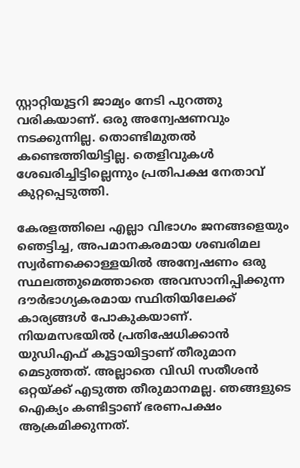സ്റ്റാറ്റിയൂട്ടറി ജാമ്യം നേടി പുറത്തു വരികയാണ്. ഒരു അന്വേഷണവും നടക്കുന്നില്ല. തൊണ്ടിമുതല്‍ കണ്ടെത്തിയിട്ടില്ല. തെളിവുകള്‍ ശേഖരിച്ചിട്ടില്ലെന്നും പ്രതിപക്ഷ നേതാവ് കുറ്റപ്പെടുത്തി.

കേരളത്തിലെ എല്ലാ വിഭാഗം ജനങ്ങളെയും ഞെട്ടിച്ച, അപമാനകരമായ ശബരിമല സ്വര്‍ണക്കൊള്ളയില്‍ അന്വേഷണം ഒരു സ്ഥലത്തുമെത്താതെ അവസാനിപ്പിക്കുന്ന ദൗര്‍ഭാഗ്യകരമായ സ്ഥിതിയിലേക്ക് കാര്യങ്ങള്‍ പോകുകയാണ്. നിയമസഭയില്‍ പ്രതിഷേധിക്കാന്‍ യുഡിഎഫ് കൂട്ടായിട്ടാണ് തീരുമാന മെടുത്തത്. അല്ലാതെ വിഡി സതീശന്‍ ഒറ്റയ്ക്ക് എടുത്ത തീരുമാനമല്ല. ഞങ്ങളുടെ ഐക്യം കണ്ടിട്ടാണ് ഭരണപക്ഷം ആക്രമിക്കുന്നത്.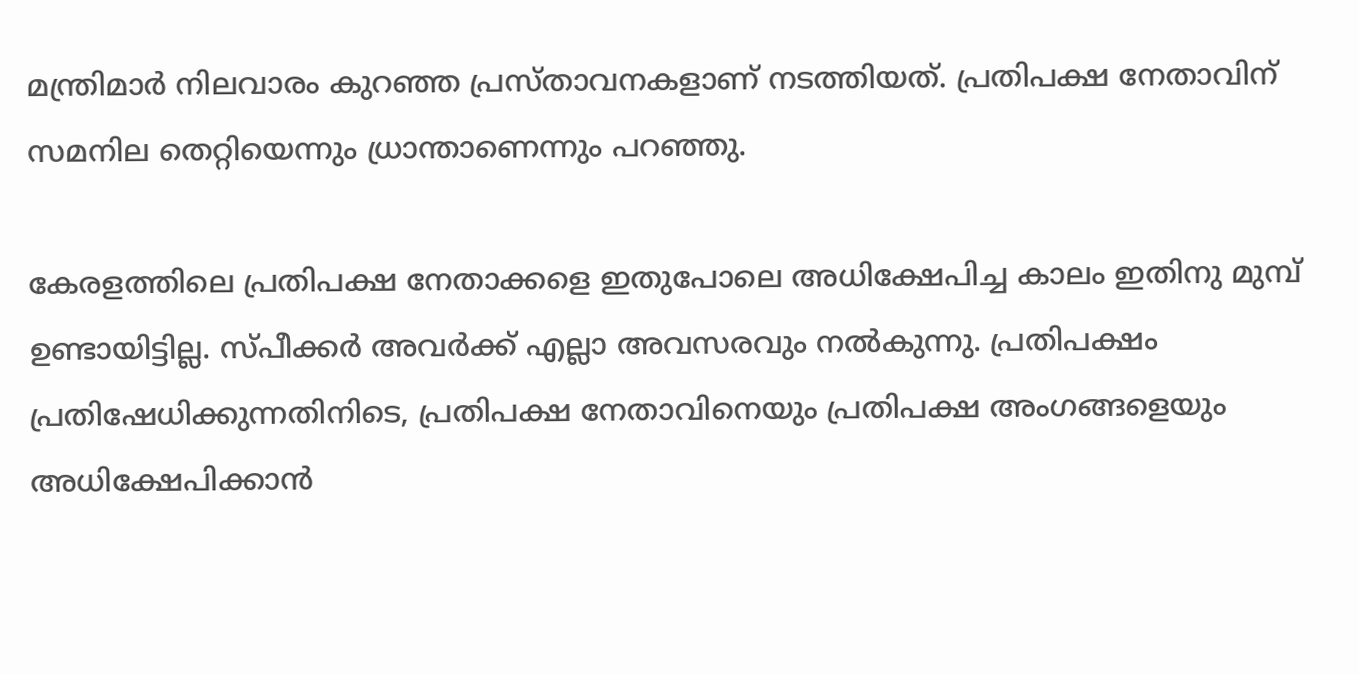മന്ത്രിമാര്‍ നിലവാരം കുറഞ്ഞ പ്രസ്താവനകളാണ് നടത്തിയത്. പ്രതിപക്ഷ നേതാവിന് സമനില തെറ്റിയെന്നും ധ്രാന്താണെന്നും പറഞ്ഞു.

കേരളത്തിലെ പ്രതിപക്ഷ നേതാക്കളെ ഇതുപോലെ അധിക്ഷേപിച്ച കാലം ഇതിനു മുമ്പ് ഉണ്ടായിട്ടില്ല. സ്പീക്കര്‍ അവര്‍ക്ക് എല്ലാ അവസരവും നല്‍കുന്നു. പ്രതിപക്ഷം പ്രതിഷേധിക്കുന്നതിനിടെ, പ്രതിപക്ഷ നേതാവിനെയും പ്രതിപക്ഷ അംഗങ്ങളെയും അധിക്ഷേപിക്കാന്‍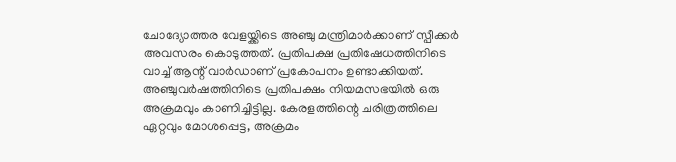ചോദ്യോത്തര വേളയ്ക്കിടെ അഞ്ചു മന്ത്രിമാര്‍ക്കാണ് സ്പീക്കര്‍ അവസരം കൊടുത്തത്. പ്രതിപക്ഷ പ്രതിഷേധത്തിനിടെ വാച്ച് ആന്റ് വാര്‍ഡാണ് പ്രകോപനം ഉണ്ടാക്കിയത്. അഞ്ചുവര്‍ഷത്തിനിടെ പ്രതിപക്ഷം നിയമസഭയില്‍ ഒരു അക്രമവും കാണിച്ചിട്ടില്ല. കേരളത്തിന്റെ ചരിത്രത്തിലെ ഏറ്റവും മോശപ്പെട്ട, അക്രമം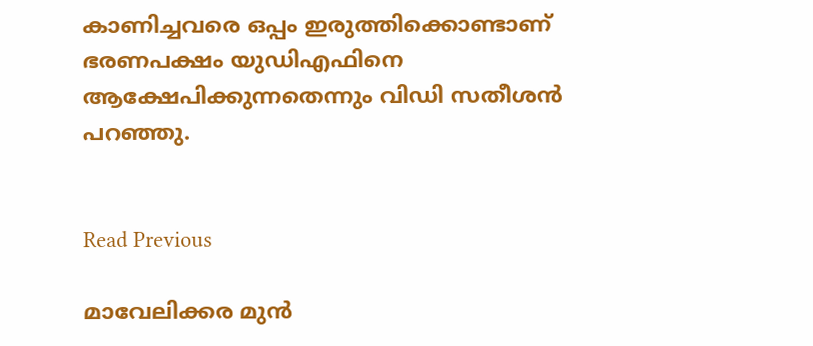കാണിച്ചവരെ ഒപ്പം ഇരുത്തിക്കൊണ്ടാണ് ഭരണപക്ഷം യുഡിഎഫിനെ ആക്ഷേപിക്കുന്നതെന്നും വിഡി സതീശന്‍ പറഞ്ഞു.


Read Previous

മാവേലിക്കര മുന്‍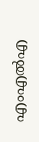എംഎല്‍എ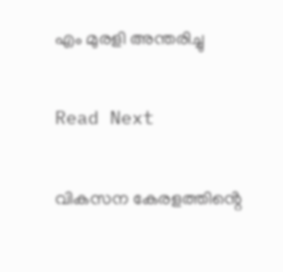എം മുരളി അന്തരിച്ചു

Read Next

വികസന കേരളത്തിൻ്റെ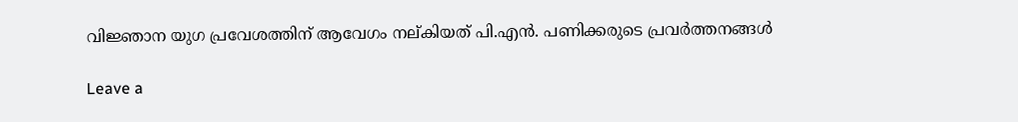വിജ്ഞാന യുഗ പ്രവേശത്തിന് ആവേഗം നല്കിയത് പി.എൻ. പണിക്കരുടെ പ്രവർത്തനങ്ങൾ

Leave a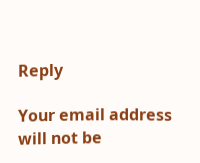Reply

Your email address will not be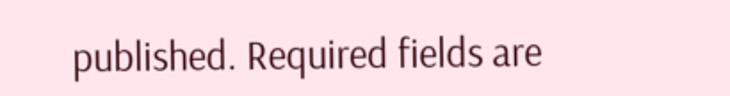published. Required fields are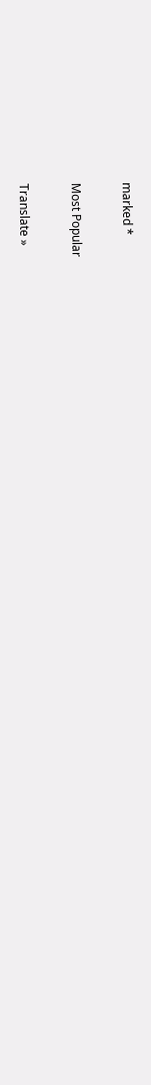marked *

Most Popular

Translate »